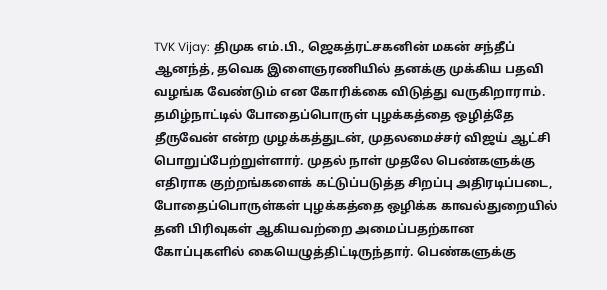TVK Vijay: திமுக எம்.பி., ஜெகத்ரட்சகனின் மகன் சந்தீப் ஆனந்த், தவெக இளைஞரணியில் தனக்கு முக்கிய பதவி வழங்க வேண்டும் என கோரிக்கை விடுத்து வருகிறாராம்.
தமிழ்நாட்டில் போதைப்பொருள் புழக்கத்தை ஒழித்தே தீருவேன் என்ற முழக்கத்துடன், முதலமைச்சர் விஜய் ஆட்சி பொறுப்பேற்றுள்ளார். முதல் நாள் முதலே பெண்களுக்கு எதிராக குற்றங்களைக் கட்டுப்படுத்த சிறப்பு அதிரடிப்படை, போதைப்பொருள்கள் புழக்கத்தை ஒழிக்க காவல்துறையில் தனி பிரிவுகள் ஆகியவற்றை அமைப்பதற்கான கோப்புகளில் கையெழுத்திட்டிருந்தார். பெண்களுக்கு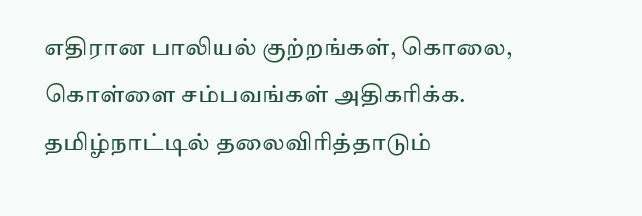எதிரான பாலியல் குற்றங்கள், கொலை, கொள்ளை சம்பவங்கள் அதிகரிக்க. தமிழ்நாட்டில் தலைவிரித்தாடும்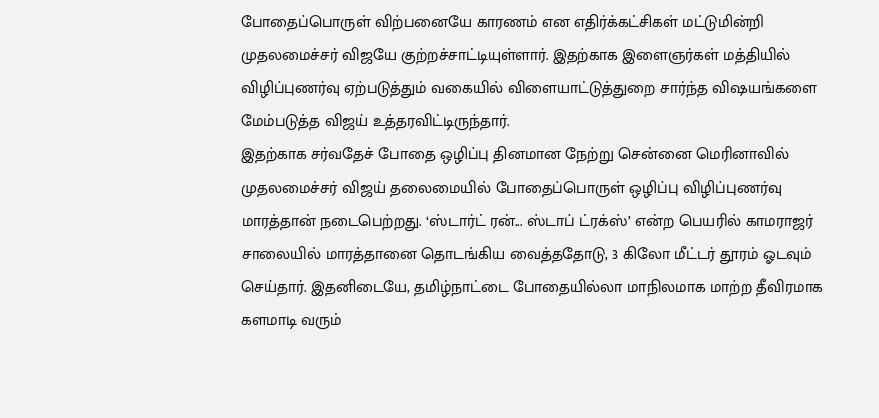போதைப்பொருள் விற்பனையே காரணம் என எதிர்க்கட்சிகள் மட்டுமின்றி முதலமைச்சர் விஜயே குற்றச்சாட்டியுள்ளார். இதற்காக இளைஞர்கள் மத்தியில் விழிப்புணர்வு ஏற்படுத்தும் வகையில் விளையாட்டுத்துறை சார்ந்த விஷயங்களை மேம்படுத்த விஜய் உத்தரவிட்டிருந்தார்.
இதற்காக சர்வதேச் போதை ஒழிப்பு தினமான நேற்று சென்னை மெரினாவில் முதலமைச்சர் விஜய் தலைமையில் போதைப்பொருள் ஒழிப்பு விழிப்புணர்வு மாரத்தான் நடைபெற்றது. ‘ஸ்டார்ட் ரன்... ஸ்டாப் ட்ரக்ஸ்’ என்ற பெயரில் காமராஜர் சாலையில் மாரத்தானை தொடங்கிய வைத்ததோடு, 3 கிலோ மீட்டர் தூரம் ஓடவும் செய்தார். இதனிடையே, தமிழ்நாட்டை போதையில்லா மாநிலமாக மாற்ற தீவிரமாக களமாடி வரும்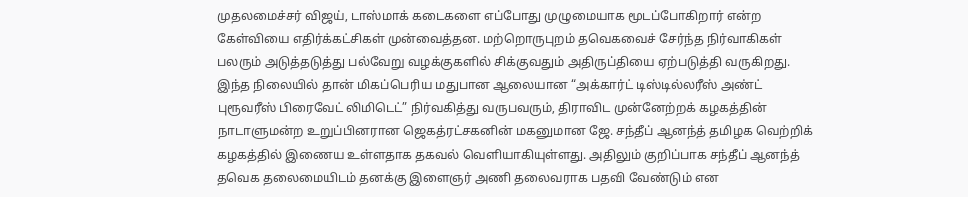முதலமைச்சர் விஜய், டாஸ்மாக் கடைகளை எப்போது முழுமையாக மூடப்போகிறார் என்ற கேள்வியை எதிர்க்கட்சிகள் முன்வைத்தன. மற்றொருபுறம் தவெகவைச் சேர்ந்த நிர்வாகிகள் பலரும் அடுத்தடுத்து பல்வேறு வழக்குகளில் சிக்குவதும் அதிருப்தியை ஏற்படுத்தி வருகிறது.
இந்த நிலையில் தான் மிகப்பெரிய மதுபான ஆலையான “அக்கார்ட் டிஸ்டில்லரீஸ் அண்ட் புரூவரீஸ் பிரைவேட் லிமிடெட்” நிர்வகித்து வருபவரும், திராவிட முன்னேற்றக் கழகத்தின் நாடாளுமன்ற உறுப்பினரான ஜெகத்ரட்சகனின் மகனுமான ஜே. சந்தீப் ஆனந்த் தமிழக வெற்றிக் கழகத்தில் இணைய உள்ளதாக தகவல் வெளியாகியுள்ளது. அதிலும் குறிப்பாக சந்தீப் ஆனந்த் தவெக தலைமையிடம் தனக்கு இளைஞர் அணி தலைவராக பதவி வேண்டும் என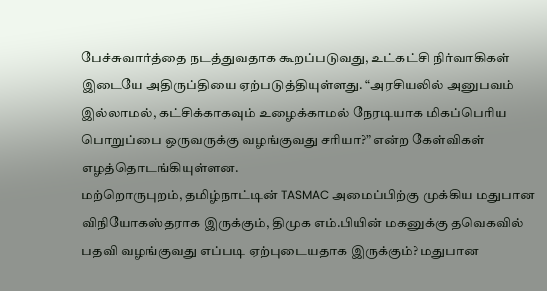பேச்சுவார்த்தை நடத்துவதாக கூறப்படுவது, உட்கட்சி நிர்வாகிகள் இடையே அதிருப்தியை ஏற்படுத்தியுள்ளது. “அரசியலில் அனுபவம் இல்லாமல், கட்சிக்காகவும் உழைக்காமல் நேரடியாக மிகப்பெரிய பொறுப்பை ஒருவருக்கு வழங்குவது சரியா?” என்ற கேள்விகள் எழத்தொடங்கியுள்ளன.
மற்றொருபுறம், தமிழ்நாட்டின் TASMAC அமைப்பிற்கு முக்கிய மதுபான விநியோகஸ்தராக இருக்கும், திமுக எம்.பியின் மகனுக்கு தவெகவில் பதவி வழங்குவது எப்படி ஏற்புடையதாக இருக்கும்? மதுபான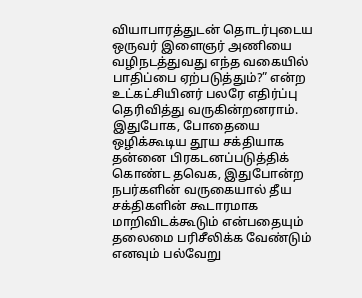வியாபாரத்துடன் தொடர்புடைய ஒருவர் இளைஞர் அணியை வழிநடத்துவது எந்த வகையில் பாதிப்பை ஏற்படுத்தும்?” என்ற உட்கட்சியினர் பலரே எதிர்ப்பு தெரிவித்து வருகின்றனராம். இதுபோக, போதையை ஒழிக்கூடிய தூய சக்தியாக தன்னை பிரகடனப்படுத்திக் கொண்ட தவெக, இதுபோன்ற நபர்களின் வருகையால் தீய சக்திகளின் கூடாரமாக மாறிவிடக்கூடும் என்பதையும் தலைமை பரிசீலிக்க வேண்டும் எனவும் பல்வேறு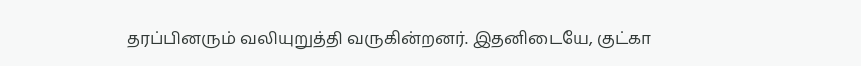தரப்பினரும் வலியுறுத்தி வருகின்றனர். இதனிடையே, குட்கா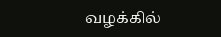வழக்கில்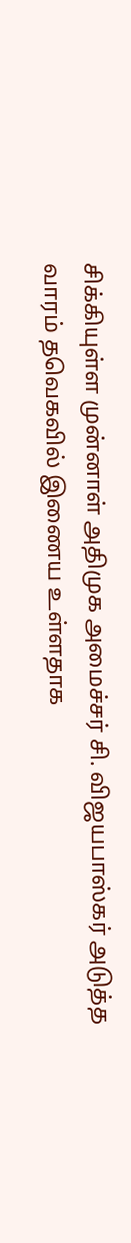சிக்கியுள்ள முன்னாள் அதிமுக அமைச்சர் சி. விஜயபாஸ்கர் அடுத்த வாரம் தவெகவில் இணைய உள்ளதாக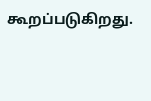கூறப்படுகிறது.